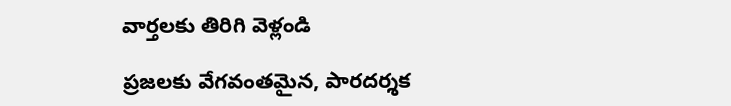వార్తలకు తిరిగి వెళ్లండి

ప్రజలకు వేగవంతమైన, పారదర్శక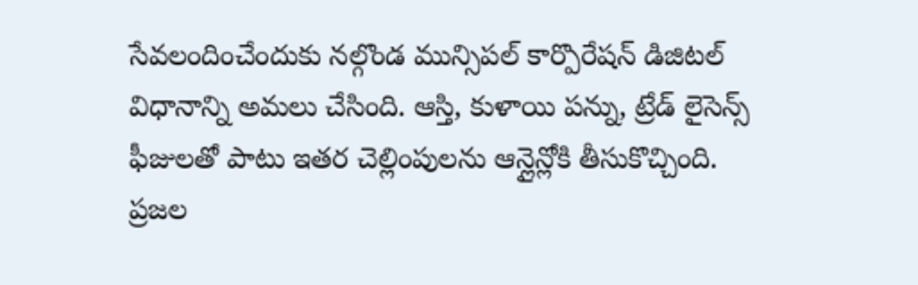సేవలందించేందుకు నల్గొండ మున్సిపల్ కార్పొరేషన్ డిజిటల్ విధానాన్ని అమలు చేసింది. ఆస్తి, కుళాయి పన్ను, ట్రేడ్ లైసెన్స్ ఫీజులతో పాటు ఇతర చెల్లింపులను ఆన్లైన్లోకి తీసుకొచ్చింది.
ప్రజల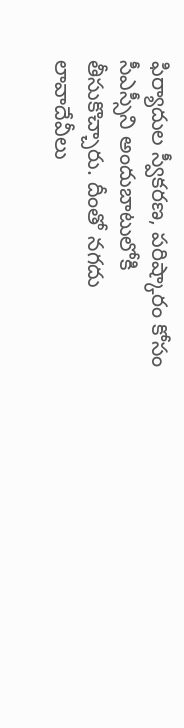ఫిర్యాదుల స్వీకరణ, పరిష్కారం కోసం సీఎస్సీని అందుబాటులోకి తీసుకొచ్చారు. దీంతో నగదు లావాదేవీలు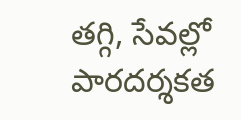తగ్గి, సేవల్లో పారదర్శకత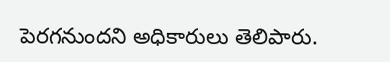పెరగనుందని అధికారులు తెలిపారు.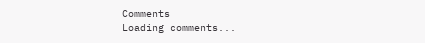Comments
Loading comments...